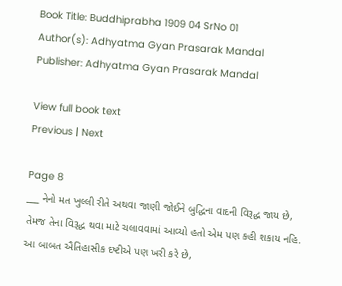Book Title: Buddhiprabha 1909 04 SrNo 01
Author(s): Adhyatma Gyan Prasarak Mandal
Publisher: Adhyatma Gyan Prasarak Mandal

View full book text
Previous | Next

Page 8
___ નેનો મત ખુલ્લી રીતે અથવા જાણી જોઈને બુદ્ધિના વાદની વિરૂદ્ધ જાય છે, તેમજ તેના વિરૂદ્ધ થવા માટે ચલાવવામાં આવ્યો હતો એમ પણ કહી શકાય નહિ. આ બાબત ઐતિહાસીક દષ્ટીએ પણ ખરી કરે છે,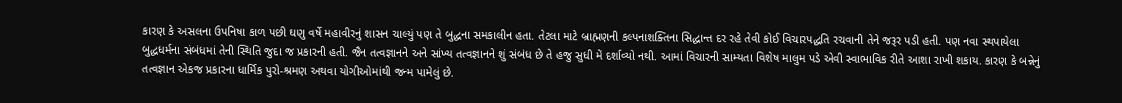કારણ કે અસલના ઉપનિષા કાળ પછી ઘણુ વર્ષે મહાવીરનું શાસન ચાલ્યું પણ તે બુદ્ધના સમકાલીન હતા. તેટલા માટે બ્રાહ્મણની કલ્પનાશક્તિના સિદ્ધાન્ત દર રહે તેવી કોઈ વિચારપદ્ધતિ રચવાની તેને જરૂર પડી હતી. પણ નવા સ્થપાયેલા બુદ્ધધર્મના સંબંધમાં તેની સ્થિતિ જુદા જ પ્રકારની હતી. જૈન તત્વજ્ઞાનને અને સાંખ્ય તત્વજ્ઞાનને શું સંબંધ છે તે હજુ સુધી મેં દર્શાવ્યો નથી. આમાં વિચારની સામ્યતા વિશેષ માલુમ પડે એવી સ્વાભાવિક રીતે આશા રાખી શકાય. કારણ કે બન્નેનું તત્વજ્ઞાન એકજ પ્રકારના ધાર્મિક પુરો-શ્રમણ અથવા યોગીઓમાંથી જન્મ પામેલું છે.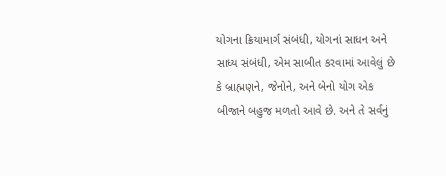યોગના ક્રિયામાર્ગ સંબંધી, યોગનાં સાધન અને સાધ્ય સંબંધી, એમ સાબીત કરવામાં આવેલું છે કે બ્રાહ્મણને, જેનોને, અને બેનો યોગ એક બીજાને બહુજ મળતો આવે છે. અને તે સર્વનું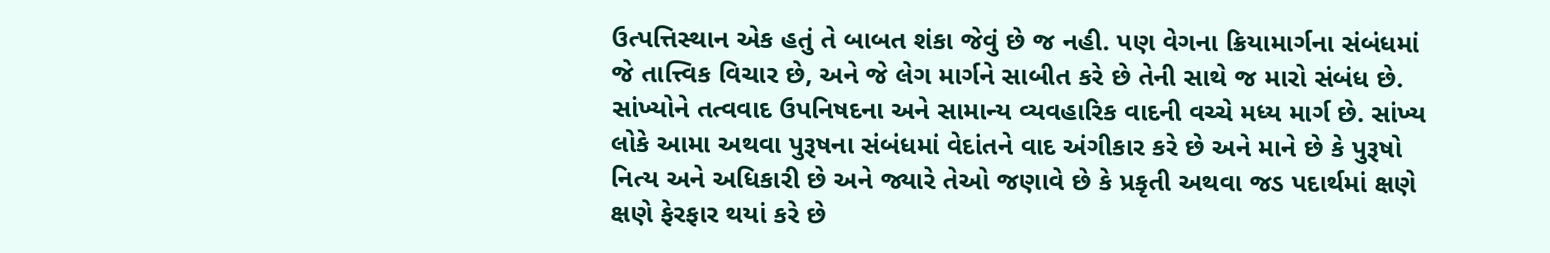ઉત્પત્તિસ્થાન એક હતું તે બાબત શંકા જેવું છે જ નહી. પણ વેગના ક્રિયામાર્ગના સંબંધમાં જે તાત્ત્વિક વિચાર છે, અને જે લેગ માર્ગને સાબીત કરે છે તેની સાથે જ મારો સંબંધ છે. સાંખ્યોને તત્વવાદ ઉપનિષદના અને સામાન્ય વ્યવહારિક વાદની વચ્ચે મધ્ય માર્ગ છે. સાંખ્ય લોકે આમા અથવા પુરૂષના સંબંધમાં વેદાંતને વાદ અંગીકાર કરે છે અને માને છે કે પુરૂષો નિત્ય અને અધિકારી છે અને જ્યારે તેઓ જણાવે છે કે પ્રકૃતી અથવા જડ પદાર્થમાં ક્ષણે ક્ષણે ફેરફાર થયાં કરે છે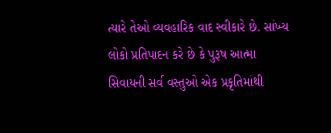ત્યારે તેઓ વ્યવહારિક વાદ સ્વીકારે છે. સાંખ્ય લોકો પ્રતિપાદન કરે છે કે પુરૂષ આત્મા સિવાયની સર્વ વસ્તુઓ એક પ્રકૃતિમાંથી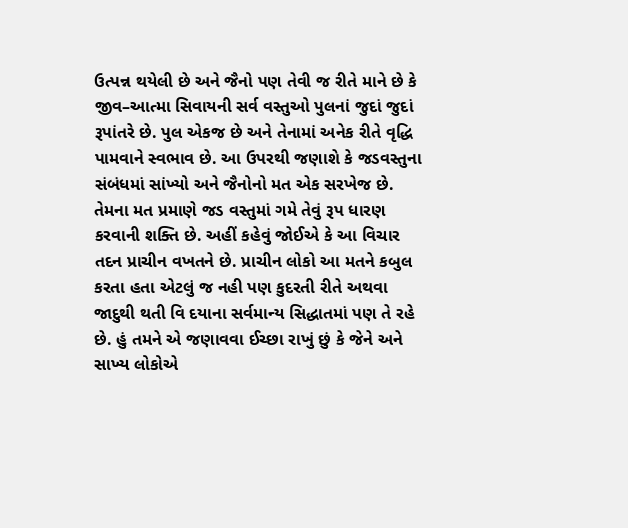ઉત્પન્ન થયેલી છે અને જૈનો પણ તેવી જ રીતે માને છે કે જીવ–આત્મા સિવાયની સર્વ વસ્તુઓ પુલનાં જુદાં જુદાં રૂપાંતરે છે. પુલ એકજ છે અને તેનામાં અનેક રીતે વૃદ્ધિ પામવાને સ્વભાવ છે. આ ઉપરથી જણાશે કે જડવસ્તુના સંબંધમાં સાંખ્યો અને જૈનોનો મત એક સરખેજ છે. તેમના મત પ્રમાણે જડ વસ્તુમાં ગમે તેવું રૂપ ધારણ કરવાની શક્તિ છે. અહીં કહેવું જોઈએ કે આ વિચાર તદન પ્રાચીન વખતને છે. પ્રાચીન લોકો આ મતને કબુલ કરતા હતા એટલું જ નહી પણ કુદરતી રીતે અથવા જાદુથી થતી વિ દયાના સર્વમાન્ય સિદ્ધાતમાં પણ તે રહે છે. હું તમને એ જણાવવા ઈચ્છા રાખું છું કે જેને અને સાખ્ય લોકોએ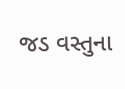જડ વસ્તુના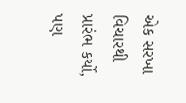એક સરખા વિચારથી પ્રારંભ કર્યો, પણ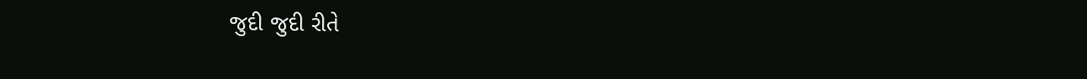જુદી જુદી રીતે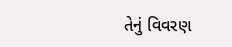તેનું વિવરણ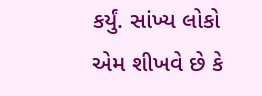કર્યું. સાંખ્ય લોકો એમ શીખવે છે કે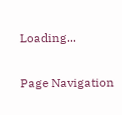Loading...

Page Navigation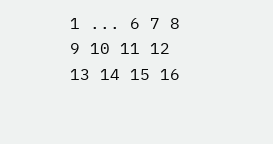1 ... 6 7 8 9 10 11 12 13 14 15 16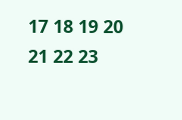17 18 19 20 21 22 23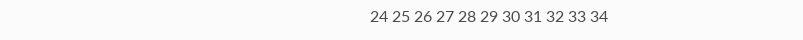24 25 26 27 28 29 30 31 32 33 34